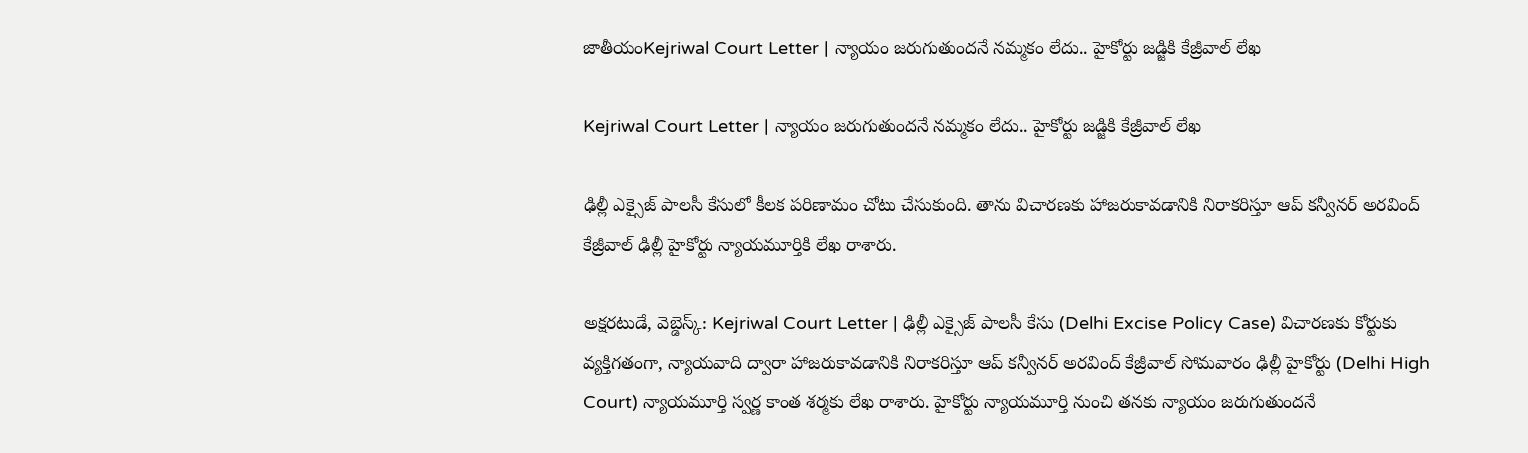జాతీయంKejriwal Court Letter | న్యాయం జరుగుతుందనే నమ్మకం లేదు.. హైకోర్టు జడ్జికి కేజ్రీవాల్ లేఖ

Kejriwal Court Letter | న్యాయం జరుగుతుందనే నమ్మకం లేదు.. హైకోర్టు జడ్జికి కేజ్రీవాల్ లేఖ

ఢిల్లీ ఎక్సైజ్ పాలసీ కేసులో కీలక పరిణామం చోటు చేసుకుంది. తాను విచారణకు హాజరుకావడానికి నిరాకరిస్తూ ఆప్ కన్వీనర్ అరవింద్ కేజ్రీవాల్ ఢిల్లీ హైకోర్టు న్యాయమూర్తికి లేఖ రాశారు.

అక్షరటుడే, వెబ్డెస్క్: Kejriwal Court Letter | ఢిల్లీ ఎక్సైజ్ పాలసీ కేసు (Delhi Excise Policy Case) విచారణకు కోర్టుకు వ్యక్తిగతంగా, న్యాయవాది ద్వారా హాజరుకావడానికి నిరాకరిస్తూ ఆప్ కన్వీనర్ అరవింద్ కేజ్రీవాల్ సోమవారం ఢిల్లీ హైకోర్టు (Delhi High Court) న్యాయమూర్తి స్వర్ణ కాంత శర్మకు లేఖ రాశారు. హైకోర్టు న్యాయమూర్తి నుంచి తనకు న్యాయం జరుగుతుందనే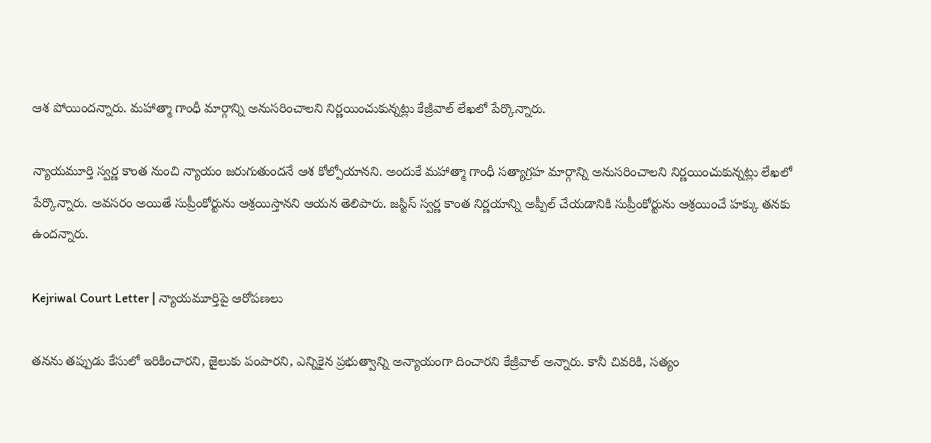ఆశ పోయిందన్నారు. మహాత్మా గాంధీ మార్గాన్ని అనుసరించాలని నిర్ణయించుకున్నట్లు కేజ్రీవాల్ లేఖలో పేర్కొన్నారు.

న్యాయమూర్తి స్వర్ణ కాంత నుంచి న్యాయం జరుగుతుందనే ఆశ కోల్పోయానని. అందుకే మహాత్మా గాంధీ సత్యాగ్రహ మార్గాన్ని అనుసరించాలని నిర్ణయించుకున్నట్లు లేఖలో పేర్కొన్నారు. అవసరం అయితే సుప్రీంకోర్టును ఆశ్రయిస్తానని ఆయన తెలిపారు. జస్టిస్ స్వర్ణ కాంత నిర్ణయాన్ని అప్పీల్ చేయడానికి సుప్రీంకోర్టును ఆశ్రయించే హక్కు తనకు ఉందన్నారు.

Kejriwal Court Letter | న్యాయమూర్తిపై ఆరోపణలు

తనను తప్పుడు కేసులో ఇరికించారని, జైలుకు పంపారని, ఎన్నికైన ప్రభుత్వాన్ని అన్యాయంగా దించారని కేజ్రీవాల్ అన్నారు. కానీ చివరికి, సత్యం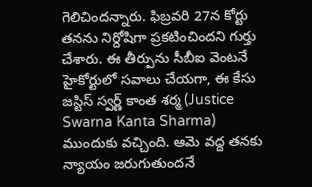గెలిచిందన్నారు. ఫిబ్రవరి 27న కోర్టు తనను నిర్దోషిగా ప్రకటించిందని గుర్తు చేశారు. ఈ తీర్పును సీబీఐ వెంటనే హైకోర్టులో సవాలు చేయగా, ఈ కేసు జస్టిస్ స్వర్ణ్ కాంత శర్మ (Justice Swarna Kanta Sharma) ముందుకు వచ్చింది. ఆమె వద్ద తనకు న్యాయం జరుగుతుందనే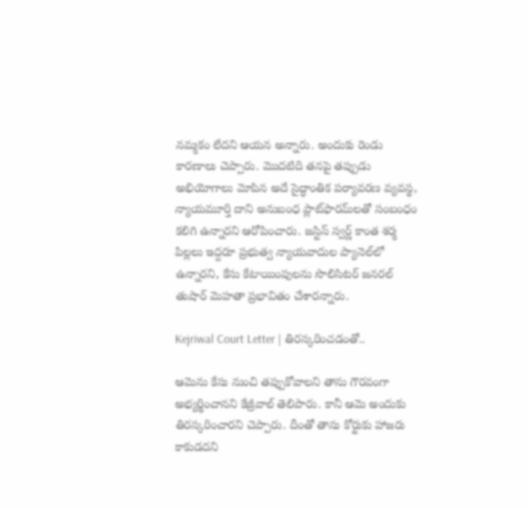నమ్మకం లేదని ఆయన అన్నారు. అందుకు రెండు కారణాలు చెప్పారు. మొదటిది తనపై తప్పుడు అభియోగాలు మోపిన అదే సైద్ధాంతిక పర్యావరణ వ్యవస్థ, న్యాయమూర్తి దాని అనుబంధ ప్లాట్‌ఫారమ్‌లతో సంబంధం కలిగి ఉన్నారని ఆరోపించారు. జస్టిస్ స్వర్ణ్ కాంత శర్మ పిల్లలు ఇద్దరూ ప్రభుత్వ న్యాయవాదుల ప్యానెల్‌లో ఉన్నారని, కేసు కేటాయింపులను సొలిసిటర్ జనరల్ తుషార్ మెహతా ప్రభావితం చేశారన్నారు.

Kejriwal Court Letter | తిరస్కరించడంతో..

ఆమెను కేసు నుంచి తప్పుకోవాలని తాను గౌరవంగా అభ్యర్థించానని కేజ్రీవాల్ తెలిపారు. కానీ ఆమె అందుకు తిరస్కరించారని చెప్పారు. దీంతో తాను కోర్టుకు హాజరు కాకుడదని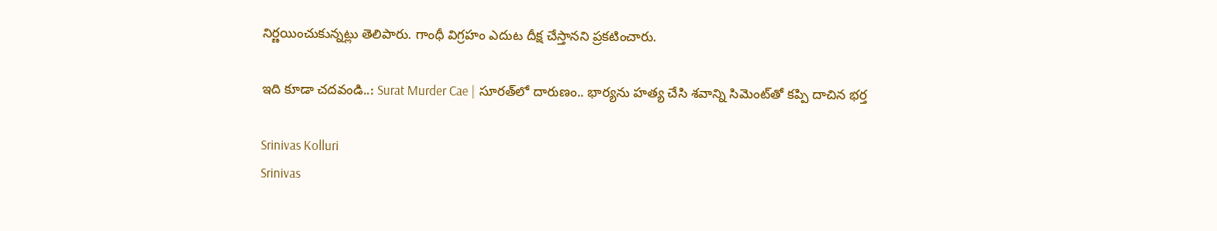నిర్ణయించుకున్నట్లు తెలిపారు. గాంధీ విగ్రహం ఎదుట దీక్ష చేస్తానని ప్రకటించారు.

ఇది కూడా చదవండి..: Surat Murder Cae | సూరత్‌లో దారుణం.. భార్యను హత్య చేసి శవాన్ని సిమెంట్‌తో కప్పి దాచిన భర్త

Srinivas Kolluri
Srinivas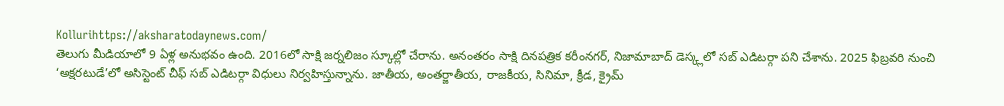Kollurihttps://aksharatodaynews.com/
తెలుగు మీడియాలో 9 ఏళ్ల అనుభవం ఉంది. 2016లో సాక్షి జర్నలిజం స్కూల్లో చేరాను. అనంతరం సాక్షి దినపత్రిక కరీంనగర్, నిజామాబాద్ డెస్క్లలో సబ్ ఎడిటర్గా పని చేశాను. 2025 ఫిబ్రవరి నుంచి ‘అక్షరటుడే’లో అసిస్టెంట్ చీఫ్ సబ్ ఎడిటర్గా విధులు నిర్వహిస్తున్నాను. జాతీయ, అంతర్జాతీయ, రాజకీయ, సినిమా, క్రీడ, క్రైమ్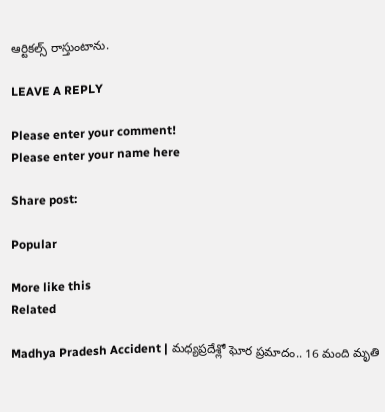ఆర్టికల్స్ రాస్తుంటాను.

LEAVE A REPLY

Please enter your comment!
Please enter your name here

Share post:

Popular

More like this
Related

Madhya Pradesh Accident | మధ్యప్రదేశ్లో ఘోర ప్రమాదం.. 16 మంది మృతి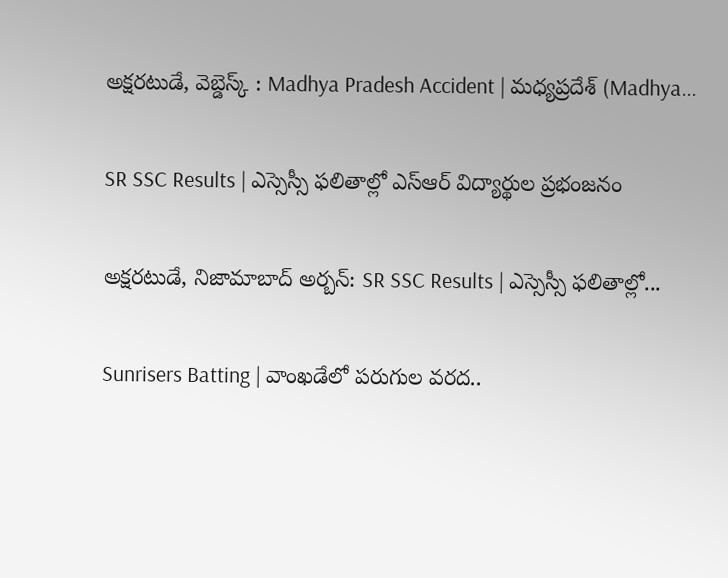అక్షరటుడే, వెబ్డెస్క్ : Madhya Pradesh Accident | మధ్యప్రదేశ్ (Madhya...

SR SSC Results | ఎస్సెస్సీ ఫలితాల్లో ఎస్ఆర్ విద్యార్థుల ప్రభంజనం

అక్షరటుడే, నిజామాబాద్ అర్బన్: SR SSC Results | ఎస్సెస్సీ ఫలితాల్లో...

Sunrisers Batting | వాంఖడేలో పరుగుల వరద..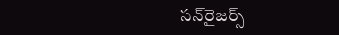స‌న్‌రైజ‌ర్స్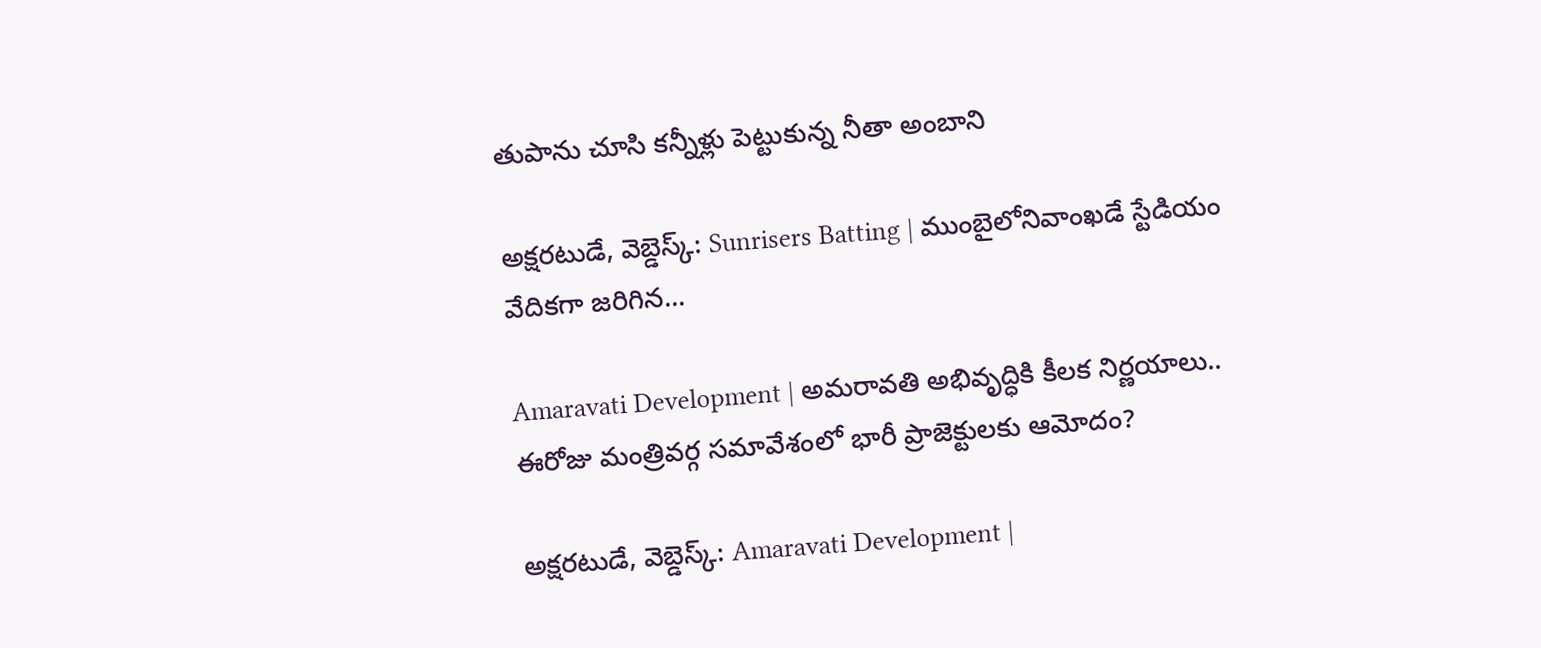తుపాను చూసి క‌న్నీళ్లు పెట్టుకున్న నీతా అంబాని

అక్షరటుడే, వెబ్డెస్క్: Sunrisers Batting | ముంబైలోనివాంఖడే స్టేడియం వేదికగా జరిగిన...

Amaravati Development | అమరావతి అభివృద్ధికి కీలక నిర్ణయాలు.. ఈరోజు మంత్రివర్గ సమావేశంలో భారీ ప్రాజెక్టులకు ఆమోదం?

అక్షరటుడే, వెబ్డెస్క్: Amaravati Development |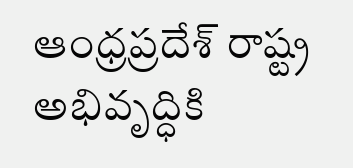ఆంధ్రప్రదేశ్ రాష్ట్ర అభివృద్ధికి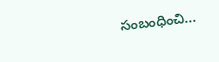సంబంధించి...